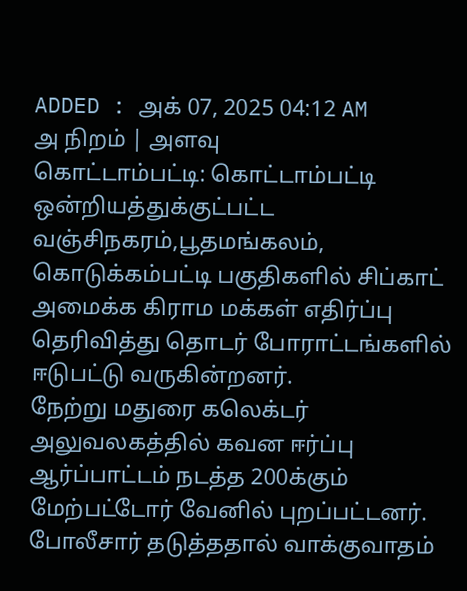ADDED : அக் 07, 2025 04:12 AM
அ நிறம் | அளவு
கொட்டாம்பட்டி: கொட்டாம்பட்டி ஒன்றியத்துக்குட்பட்ட வஞ்சிநகரம்,பூதமங்கலம், கொடுக்கம்பட்டி பகுதிகளில் சிப்காட் அமைக்க கிராம மக்கள் எதிர்ப்பு தெரிவித்து தொடர் போராட்டங்களில் ஈடுபட்டு வருகின்றனர்.
நேற்று மதுரை கலெக்டர் அலுவலகத்தில் கவன ஈர்ப்பு ஆர்ப்பாட்டம் நடத்த 200க்கும் மேற்பட்டோர் வேனில் புறப்பட்டனர்.
போலீசார் தடுத்ததால் வாக்குவாதம்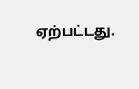ஏற்பட்டது.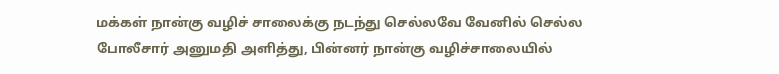மக்கள் நான்கு வழிச் சாலைக்கு நடந்து செல்லவே வேனில் செல்ல போலீசார் அனுமதி அளித்து, பின்னர் நான்கு வழிச்சாலையில்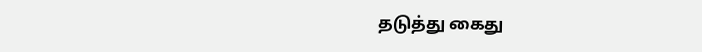தடுத்து கைது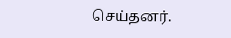செய்தனர்.